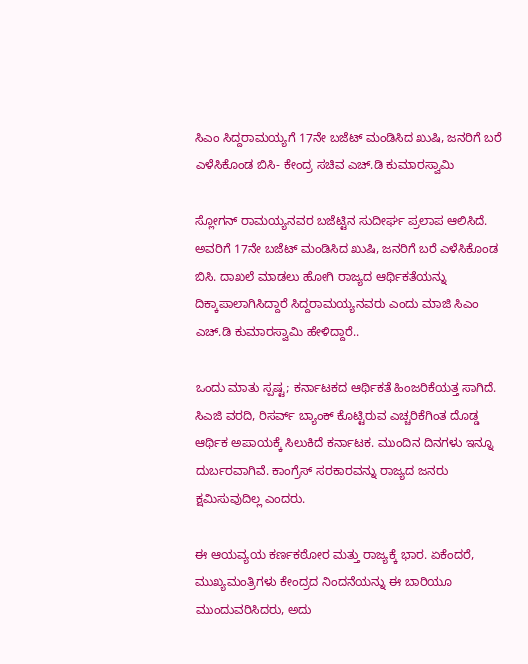ಸಿಎಂ ಸಿದ್ದರಾಮಯ್ಯಗೆ 17ನೇ ಬಜೆಟ್ ಮಂಡಿಸಿದ ಖುಷಿ, ಜನರಿಗೆ ಬರೆ ಎಳೆಸಿಕೊಂಡ ಬಿಸಿ- ಕೇಂದ್ರ ಸಚಿವ ಎಚ್.ಡಿ ಕುಮಾರಸ್ವಾಮಿ

ಸ್ಲೋಗನ್ ರಾಮಯ್ಯನವರ ಬಜೆಟ್ಟಿನ ಸುದೀರ್ಘ ಪ್ರಲಾಪ ಆಲಿಸಿದೆ. ಅವರಿಗೆ 17ನೇ ಬಜೆಟ್ ಮಂಡಿಸಿದ ಖುಷಿ, ಜನರಿಗೆ ಬರೆ ಎಳೆಸಿಕೊಂಡ ಬಿಸಿ. ದಾಖಲೆ ಮಾಡಲು ಹೋಗಿ ರಾಜ್ಯದ ಆರ್ಥಿಕತೆಯನ್ನು ದಿಕ್ಕಾಪಾಲಾಗಿಸಿದ್ದಾರೆ ಸಿದ್ದರಾಮಯ್ಯನವರು ಎಂದು ಮಾಜಿ ಸಿಎಂ ಎಚ್.ಡಿ ಕುಮಾರಸ್ವಾಮಿ ಹೇಳಿದ್ದಾರೆ..

ಒಂದು ಮಾತು ಸ್ಪಷ್ಟ; ಕರ್ನಾಟಕದ ಆರ್ಥಿಕತೆ ಹಿಂಜರಿಕೆಯತ್ತ ಸಾಗಿದೆ. ಸಿಎಜಿ ವರದಿ, ರಿಸರ್ವ್ ಬ್ಯಾಂಕ್ ಕೊಟ್ಟಿರುವ ಎಚ್ಚರಿಕೆಗಿಂತ ದೊಡ್ಡ ಆರ್ಥಿಕ ಅಪಾಯಕ್ಕೆ ಸಿಲುಕಿದೆ ಕರ್ನಾಟಕ. ಮುಂದಿನ ದಿನಗಳು ಇನ್ನೂ ದುರ್ಬರವಾಗಿವೆ. ಕಾಂಗ್ರೆಸ್ ಸರಕಾರವನ್ನು ರಾಜ್ಯದ ಜನರು ಕ್ಷಮಿಸುವುದಿಲ್ಲ ಎಂದರು.

ಈ ಆಯವ್ಯಯ ಕರ್ಣಕಠೋರ ಮತ್ತು ರಾಜ್ಯಕ್ಕೆ ಭಾರ. ಏಕೆಂದರೆ, ಮುಖ್ಯಮಂತ್ರಿಗಳು ಕೇಂದ್ರದ ನಿಂದನೆಯನ್ನು ಈ ಬಾರಿಯೂ ಮುಂದುವರಿಸಿದರು, ಅದು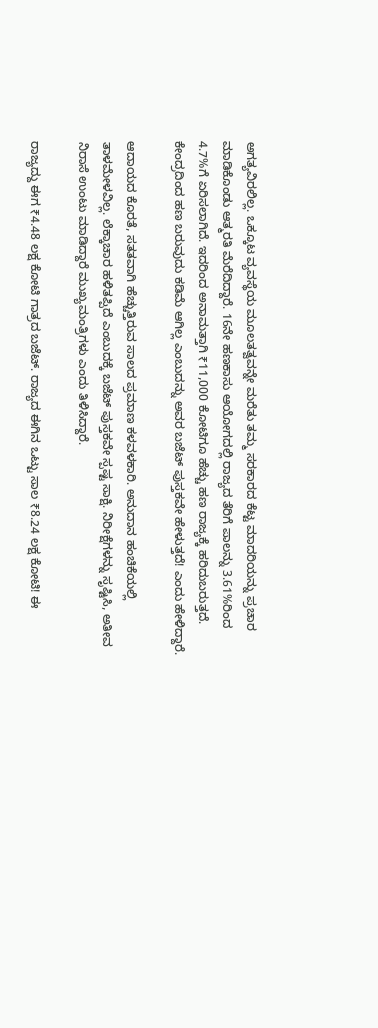ಅಗತ್ಯವಿರಲಿಲ್ಲ. ಒಕ್ಕೂಟ ವ್ಯವಸ್ಥೆಯ ಮೂಲತತ್ವವನ್ನೇ ಮರೆತು ತಮ್ಮ ಸರಕಾರದ ಕೆಟ್ಟ ಮಾದರಿಯನ್ನು ಪ್ರಚಾರ ಮಾಡಿಕೊಂಡು ಆತ್ಮರತಿ ಮೆರೆದಿದ್ದಾರೆ. 16ನೇ ಹಣಕಾಸು ಆಯೋಗದಲ್ಲಿ ರಾಜ್ಯದ ತೆರಿಗೆ ಪಾಲನ್ನು 3.61%ರಿಂದ 4.7%ಗೆ ಏರಿಸಲಾಗಿದೆ. ಇದರಿಂದ ಅನಾಮತ್ತಾಗಿ ₹11,000 ಕೋಟಿಗೂ ಹೆಚ್ಚು ಹಣ ರಾಜ್ಯಕ್ಕೆ ಹರಿದುಬರುತ್ತದೆ. ಕೇಂದ್ರದಿಂದ ಹಣ ಬರುವುದು ಕಡಿಮೆ ಆಗಿಲ್ಲ ಎಂಬುದನ್ನು ಅವರ ಬಜೆಟ್ ಪುಸ್ತಕವೇ ಹೇಳುತ್ತದೆ! ಎಂದು ಹೇಳಿದ್ದಾರೆ.

ಆದಾಯದ ಕೊರತೆ, ಸತತವಾಗಿ ಹೆಚ್ಚುತ್ತಿರುವ ಸಾಲದ ಪ್ರಮಾಣ ಕಳವಳಕಾರಿ. ಅನುದಾನ ಹಂಚಿಕೆಯಲ್ಲಿ ತಾಳಮೇಳವಿಲ್ಲ. ಲೆಕ್ಕಾಚಾರ ಹಳಿತಪ್ಪಿದೆ ಎಂಬುದಕ್ಕೆ ಬಜೆಟ್ ಪುಸ್ತಕವೇ ಸ್ಪಷ್ಟ ಸಾಕ್ಷಿ. ನಿರೀಕ್ಷೆಗಳನ್ನು ಸೃಷ್ಟಿಸಿ, ಅತೀವ ನಿರಾಸೆ ಉಂಟು ಮಾಡಿದ್ದಾರೆ ಮುಖ್ಯಮಂತ್ರಿಗಳು ಎಂದು ತಿಳಿಸಿದ್ದಾರೆ.

ರಾಜ್ಯದ್ದು ಈಗ ₹4.48 ಲಕ್ಷ ಕೋಟಿ ಗಾತ್ರದ ಬಜೆಟ್. ರಾಜ್ಯದ ಈಗಿನ ಒಟ್ಟು ಸಾಲ ₹8.24 ಲಕ್ಷ ಕೋಟಿ! ಈ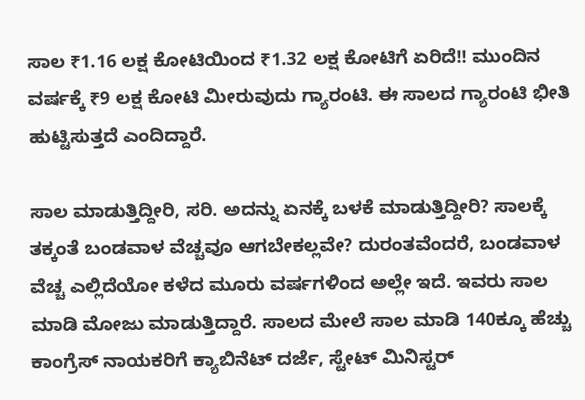ಸಾಲ ₹1.16 ಲಕ್ಷ ಕೋಟಿಯಿಂದ ₹1.32 ಲಕ್ಷ ಕೋಟಿಗೆ ಏರಿದೆ!! ಮುಂದಿನ ವರ್ಷಕ್ಕೆ ₹9 ಲಕ್ಷ ಕೋಟಿ ಮೀರುವುದು ಗ್ಯಾರಂಟಿ. ಈ ಸಾಲದ ಗ್ಯಾರಂಟಿ ಭೀತಿ ಹುಟ್ಟಿಸುತ್ತದೆ ಎಂದಿದ್ದಾರೆ.

ಸಾಲ ಮಾಡುತ್ತಿದ್ದೀರಿ, ಸರಿ. ಅದನ್ನು ಏನಕ್ಕೆ ಬಳಕೆ ಮಾಡುತ್ತಿದ್ದೀರಿ? ಸಾಲಕ್ಕೆ ತಕ್ಕಂತೆ ಬಂಡವಾಳ ವೆಚ್ಚವೂ ಆಗಬೇಕಲ್ಲವೇ? ದುರಂತವೆಂದರೆ, ಬಂಡವಾಳ ವೆಚ್ಚ ಎಲ್ಲಿದೆಯೋ ಕಳೆದ ಮೂರು ವರ್ಷಗಳಿಂದ ಅಲ್ಲೇ ಇದೆ. ಇವರು ಸಾಲ ಮಾಡಿ ಮೋಜು ಮಾಡುತ್ತಿದ್ದಾರೆ. ಸಾಲದ ಮೇಲೆ ಸಾಲ ಮಾಡಿ 140ಕ್ಕೂ ಹೆಚ್ಚು ಕಾಂಗ್ರೆಸ್ ನಾಯಕರಿಗೆ ಕ್ಯಾಬಿನೆಟ್ ದರ್ಜೆ, ಸ್ಟೇಟ್ ಮಿನಿಸ್ಟರ್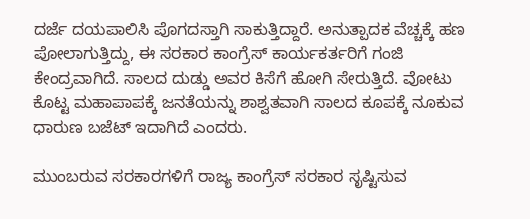ದರ್ಜೆ ದಯಪಾಲಿಸಿ ಪೊಗದಸ್ತಾಗಿ ಸಾಕುತ್ತಿದ್ದಾರೆ. ಅನುತ್ಪಾದಕ ವೆಚ್ಚಕ್ಕೆ ಹಣ ಪೋಲಾಗುತ್ತಿದ್ದು, ಈ ಸರಕಾರ ಕಾಂಗ್ರೆಸ್ ಕಾರ್ಯಕರ್ತರಿಗೆ ಗಂಜಿ ಕೇಂದ್ರವಾಗಿದೆ. ಸಾಲದ ದುಡ್ಡು ಅವರ ಕಿಸೆಗೆ ಹೋಗಿ ಸೇರುತ್ತಿದೆ. ವೋಟು ಕೊಟ್ಟ ಮಹಾಪಾಪಕ್ಕೆ ಜನತೆಯನ್ನು ಶಾಶ್ವತವಾಗಿ ಸಾಲದ ಕೂಪಕ್ಕೆ ನೂಕುವ ಧಾರುಣ ಬಜೆಟ್ ಇದಾಗಿದೆ ಎಂದರು.

ಮುಂಬರುವ ಸರಕಾರಗಳಿಗೆ ರಾಜ್ಯ ಕಾಂಗ್ರೆಸ್ ಸರಕಾರ ಸೃಷ್ಟಿಸುವ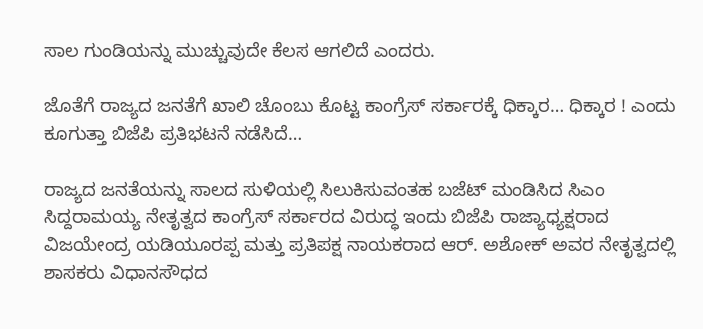ಸಾಲ ಗುಂಡಿಯನ್ನು ಮುಚ್ಚುವುದೇ ಕೆಲಸ ಆಗಲಿದೆ ಎಂದರು.

ಜೊತೆಗೆ ರಾಜ್ಯದ ಜನತೆಗೆ ಖಾಲಿ ಚೊಂಬು ಕೊಟ್ಟ ಕಾಂಗ್ರೆಸ್‌ ಸರ್ಕಾರಕ್ಕೆ ಧಿಕ್ಕಾರ… ಧಿಕ್ಕಾರ ! ಎಂದು‌ ಕೂಗುತ್ತಾ ಬಿಜೆಪಿ ಪ್ರತಿಭಟನೆ ನಡೆಸಿದೆ…

ರಾಜ್ಯದ ಜನತೆಯನ್ನು ಸಾಲದ ಸುಳಿಯಲ್ಲಿ ಸಿಲುಕಿಸುವಂತಹ ಬಜೆಟ್‌ ಮಂಡಿಸಿದ ಸಿಎಂ ಸಿದ್ದರಾಮಯ್ಯ ನೇತೃತ್ವದ ಕಾಂಗ್ರೆಸ್‌ ಸರ್ಕಾರದ ವಿರುದ್ಧ ಇಂದು ಬಿಜೆಪಿ ರಾಜ್ಯಾಧ್ಯಕ್ಷರಾದ ವಿಜಯೇಂದ್ರ ಯಡಿಯೂರಪ್ಪ ಮತ್ತು ಪ್ರತಿಪಕ್ಷ ನಾಯಕರಾದ ಆರ್. ಅಶೋಕ್‌ ಅವರ ನೇತೃತ್ವದಲ್ಲಿ ಶಾಸಕರು ವಿಧಾನಸೌಧದ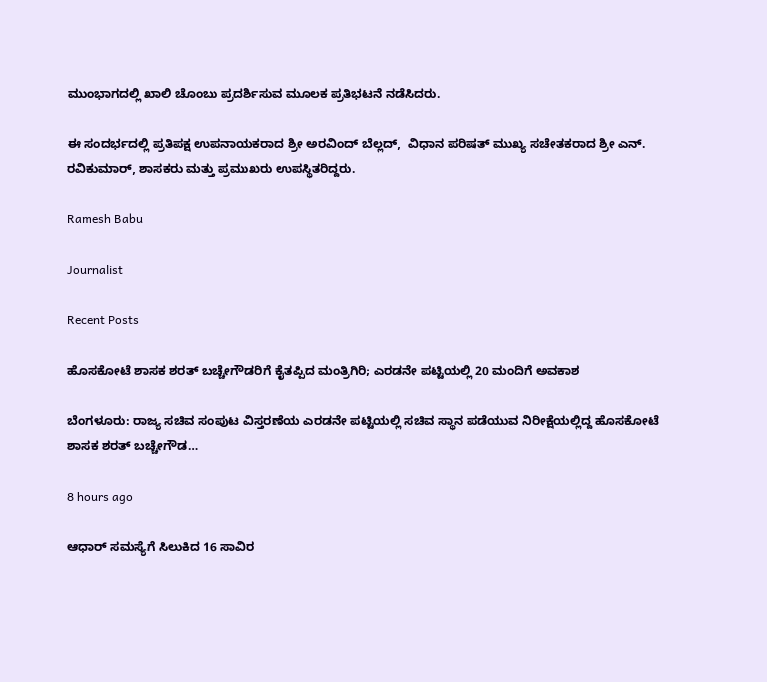ಮುಂಭಾಗದಲ್ಲಿ ಖಾಲಿ ಚೊಂಬು ಪ್ರದರ್ಶಿಸುವ ಮೂಲಕ ಪ್ರತಿಭಟನೆ ನಡೆಸಿದರು.

ಈ ಸಂದರ್ಭದಲ್ಲಿ ಪ್ರತಿಪಕ್ಷ ಉಪನಾಯಕರಾದ ಶ್ರೀ ಅರವಿಂದ್ ಬೆಲ್ಲದ್,  ವಿಧಾನ ಪರಿಷತ್ ಮುಖ್ಯ ಸಚೇತಕರಾದ ಶ್ರೀ ಎನ್. ರವಿಕುಮಾರ್, ಶಾಸಕರು ಮತ್ತು ಪ್ರಮುಖರು ಉಪಸ್ಥಿತರಿದ್ದರು.

Ramesh Babu

Journalist

Recent Posts

ಹೊಸಕೋಟೆ ಶಾಸಕ ಶರತ್ ಬಚ್ಚೇಗೌಡರಿಗೆ ಕೈತಪ್ಪಿದ ಮಂತ್ರಿಗಿರಿ; ಎರಡನೇ ಪಟ್ಟಿಯಲ್ಲಿ 20 ಮಂದಿಗೆ ಅವಕಾಶ

ಬೆಂಗಳೂರು: ರಾಜ್ಯ ಸಚಿವ ಸಂಪುಟ ವಿಸ್ತರಣೆಯ ಎರಡನೇ ಪಟ್ಟಿಯಲ್ಲಿ ಸಚಿವ ಸ್ಥಾನ ಪಡೆಯುವ ನಿರೀಕ್ಷೆಯಲ್ಲಿದ್ದ ಹೊಸಕೋಟೆ ಶಾಸಕ ಶರತ್ ಬಚ್ಚೇಗೌಡ…

8 hours ago

ಆಧಾರ್ ಸಮಸ್ಯೆಗೆ ಸಿಲುಕಿದ 16 ಸಾವಿರ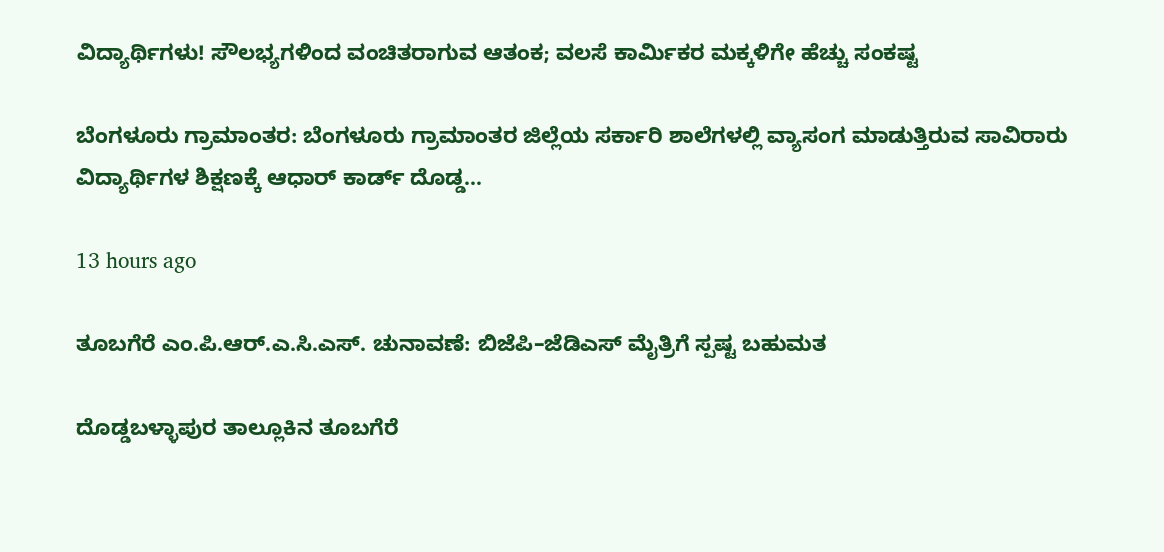ವಿದ್ಯಾರ್ಥಿಗಳು! ಸೌಲಭ್ಯಗಳಿಂದ ವಂಚಿತರಾಗುವ ಆತಂಕ; ವಲಸೆ ಕಾರ್ಮಿಕರ ಮಕ್ಕಳಿಗೇ ಹೆಚ್ಚು ಸಂಕಷ್ಟ

ಬೆಂಗಳೂರು ಗ್ರಾಮಾಂತರ: ಬೆಂಗಳೂರು ಗ್ರಾಮಾಂತರ ಜಿಲ್ಲೆಯ ಸರ್ಕಾರಿ ಶಾಲೆಗಳಲ್ಲಿ ವ್ಯಾಸಂಗ ಮಾಡುತ್ತಿರುವ ಸಾವಿರಾರು ವಿದ್ಯಾರ್ಥಿಗಳ ಶಿಕ್ಷಣಕ್ಕೆ ಆಧಾರ್ ಕಾರ್ಡ್ ದೊಡ್ಡ…

13 hours ago

ತೂಬಗೆರೆ ಎಂ.ಪಿ.ಆರ್.ಎ.ಸಿ.ಎಸ್. ಚುನಾವಣೆ: ಬಿಜೆಪಿ–ಜೆಡಿಎಸ್ ಮೈತ್ರಿಗೆ ಸ್ಪಷ್ಟ ಬಹುಮತ

ದೊಡ್ಡಬಳ್ಳಾಪುರ ತಾಲ್ಲೂಕಿನ ತೂಬಗೆರೆ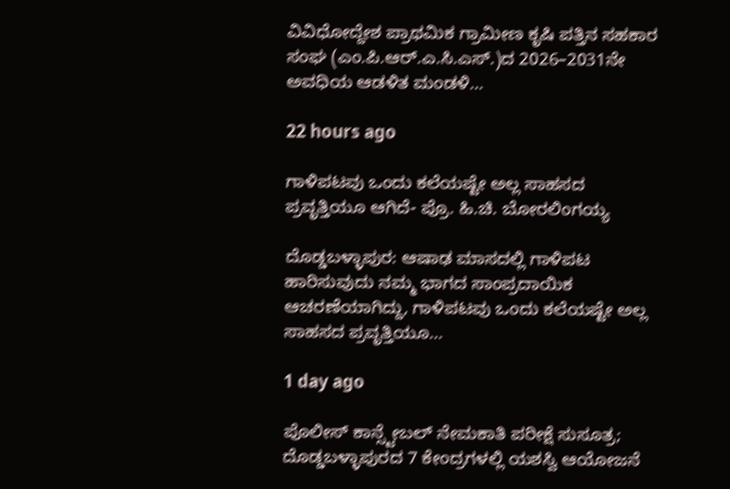ವಿವಿಧೋದ್ದೇಶ ಪ್ರಾಥಮಿಕ ಗ್ರಾಮೀಣ ಕೃಷಿ ಪತ್ತಿನ ಸಹಕಾರ ಸಂಘ (ಎಂ.ಪಿ.ಆರ್.ಎ.ಸಿ.ಎಸ್.)ದ 2026–2031ನೇ ಅವಧಿಯ ಆಡಳಿತ ಮಂಡಳಿ…

22 hours ago

ಗಾಳಿಪಟವು ಒಂದು ಕಲೆಯಷ್ಟೇ ಅಲ್ಲ ಸಾಹಸದ ಪ್ರವೃತ್ತಿಯೂ ಆಗಿದೆ- ಪ್ರೊ. ಹಿ.ಚಿ. ಬೋರಲಿಂಗಯ್ಯ

ದೊಡ್ಡಬಳ್ಳಾಪುರ: ಆಷಾಢ ಮಾಸದಲ್ಲಿ ಗಾಳಿಪಟ ಹಾರಿಸುವುದು ನಮ್ಮ ಭಾಗದ ಸಾಂಪ್ರದಾಯಿಕ ಆಚರಣೆಯಾಗಿದ್ದು, ಗಾಳಿಪಟವು ಒಂದು ಕಲೆಯಷ್ಟೇ ಅಲ್ಲ ಸಾಹಸದ ಪ್ರವೃತ್ತಿಯೂ…

1 day ago

ಪೊಲೀಸ್ ಕಾನ್ಸ್ಟೇಬಲ್ ನೇಮಕಾತಿ ಪರೀಕ್ಷೆ ಸುಸೂತ್ರ; ದೊಡ್ಡಬಳ್ಳಾಪುರದ 7 ಕೇಂದ್ರಗಳಲ್ಲಿ ಯಶಸ್ವಿ ಆಯೋಜನೆ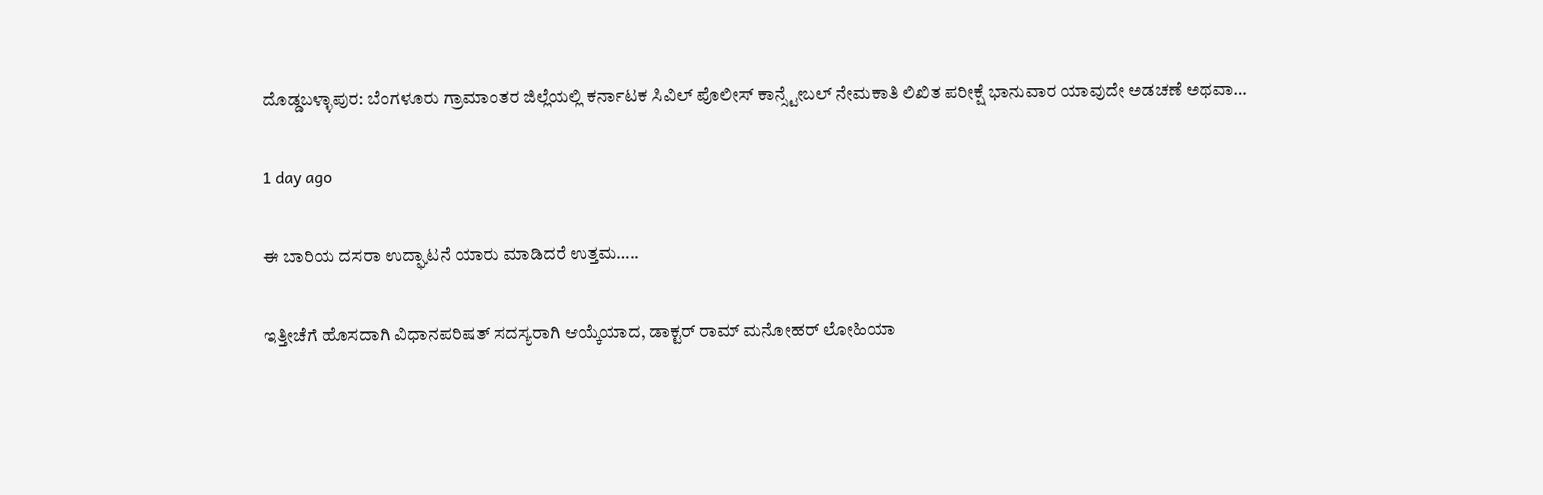ದೊಡ್ಡಬಳ್ಳಾಪುರ: ಬೆಂಗಳೂರು ಗ್ರಾಮಾಂತರ ಜಿಲ್ಲೆಯಲ್ಲಿ ಕರ್ನಾಟಕ ಸಿವಿಲ್ ಪೊಲೀಸ್ ಕಾನ್ಸ್ಟೇಬಲ್ ನೇಮಕಾತಿ ಲಿಖಿತ ಪರೀಕ್ಷೆ ಭಾನುವಾರ ಯಾವುದೇ ಅಡಚಣೆ ಅಥವಾ…

1 day ago

ಈ ಬಾರಿಯ ದಸರಾ ಉದ್ಘಾಟನೆ ಯಾರು ಮಾಡಿದರೆ ಉತ್ತಮ…..

ಇತ್ತೀಚೆಗೆ ಹೊಸದಾಗಿ ವಿಧಾನಪರಿಷತ್ ಸದಸ್ಯರಾಗಿ ಆಯ್ಕೆಯಾದ, ಡಾಕ್ಟರ್ ರಾಮ್ ಮನೋಹರ್ ಲೋಹಿಯಾ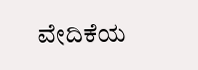ವೇದಿಕೆಯ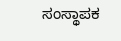ಸಂಸ್ಥಾಪಕ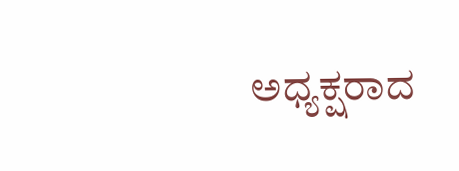ಅಧ್ಯಕ್ಷರಾದ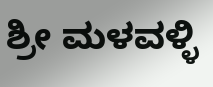ಶ್ರೀ ಮಳವಳ್ಳಿ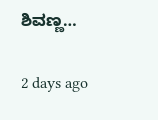ಶಿವಣ್ಣ…

2 days ago